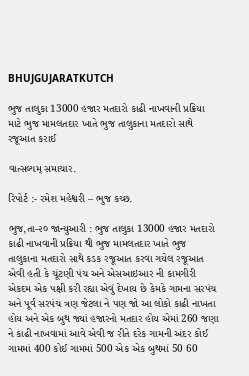BHUJGUJARATKUTCH

ભુજ તાલુકા 13000 હજાર મતદારો કાઢી નાખવાની પ્રક્રિયા માટે ભુજ મામલતદાર ખાતે ભુજ તાલુકાના મતદારો સાથે રજૂઆત કરાઈ

વાત્સલ્યમ્ સમાચાર.

રિપોર્ટ :- રમેશ મહેશ્વરી – ભુજ કચ્છ.

ભુજ,તા-૨૦ જાન્યુઆરી : ભુજ તાલુકા 13000 હજાર મતદારો કાઢી નાખવાની પ્રક્રિયા થી ભુજ મામલતદાર ખાતે ભુજ તાલુકાના મતદારો સાથે કડક રજૂઆત કરવા ગયેલ રજૂઆત એવી હતી કે ચૂંટણી પંચ અને એસઆઇઆર ની કામગીરી એકદમ એક પક્ષી કરી રહ્યા એવું દેખાય છે કેમકે ગામના સરપંચ અને પૂર્વ સરપંચ ત્રણ જેટલા ને પણ જો આ લોકો કાઢી નાખતા હોય અને એક બુથ જ્યાં હજારનો મતદાર હોય એમાં 260 જણા ને કાઢી નાખવામાં આવે એવી જ રીતે દરેક ગામની અંદર કોઈ ગામમાં 400 કોઈ ગામમાં 500 એક એક બુથમાં 50 60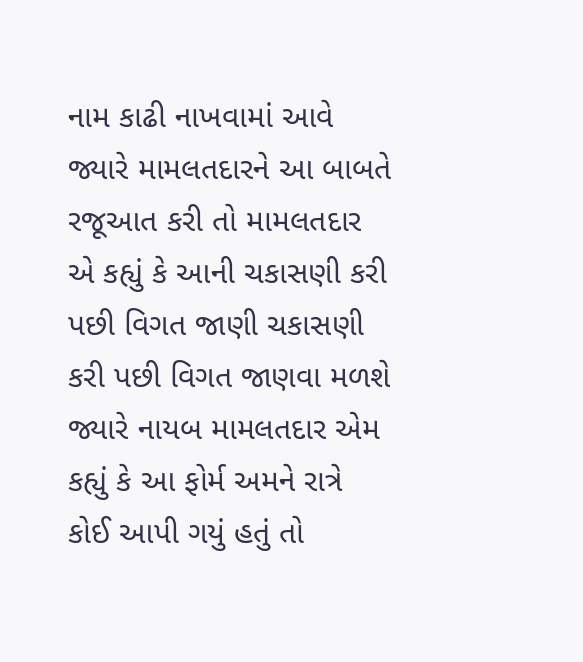નામ કાઢી નાખવામાં આવે જ્યારે મામલતદારને આ બાબતે રજૂઆત કરી તો મામલતદાર એ કહ્યું કે આની ચકાસણી કરી પછી વિગત જાણી ચકાસણી કરી પછી વિગત જાણવા મળશે જ્યારે નાયબ મામલતદાર એમ કહ્યું કે આ ફોર્મ અમને રાત્રે કોઈ આપી ગયું હતું તો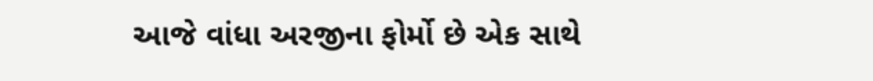આજે વાંધા અરજીના ફોર્મો છે એક સાથે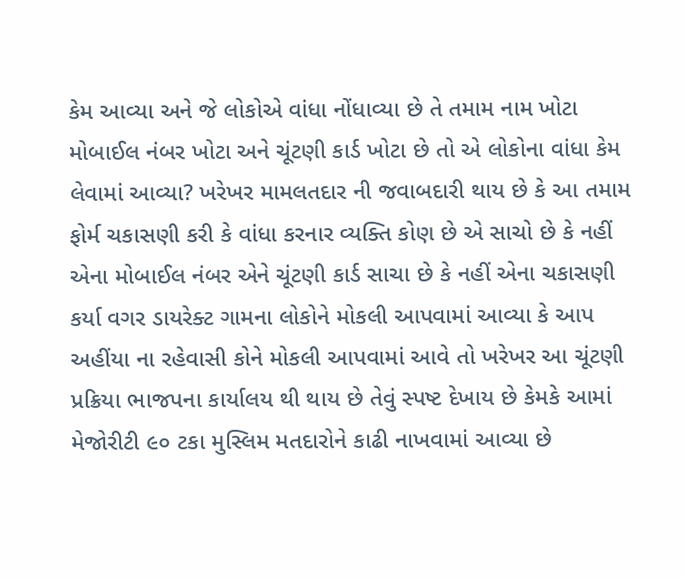કેમ આવ્યા અને જે લોકોએ વાંધા નોંધાવ્યા છે તે તમામ નામ ખોટા મોબાઈલ નંબર ખોટા અને ચૂંટણી કાર્ડ ખોટા છે તો એ લોકોના વાંધા કેમ લેવામાં આવ્યા? ખરેખર મામલતદાર ની જવાબદારી થાય છે કે આ તમામ ફોર્મ ચકાસણી કરી કે વાંધા કરનાર વ્યક્તિ કોણ છે એ સાચો છે કે નહીં એના મોબાઈલ નંબર એને ચૂંટણી કાર્ડ સાચા છે કે નહીં એના ચકાસણી કર્યા વગર ડાયરેક્ટ ગામના લોકોને મોકલી આપવામાં આવ્યા કે આપ અહીંયા ના રહેવાસી કોને મોકલી આપવામાં આવે તો ખરેખર આ ચૂંટણી પ્રક્રિયા ભાજપના કાર્યાલય થી થાય છે તેવું સ્પષ્ટ દેખાય છે કેમકે આમાં મેજોરીટી ૯૦ ટકા મુસ્લિમ મતદારોને કાઢી નાખવામાં આવ્યા છે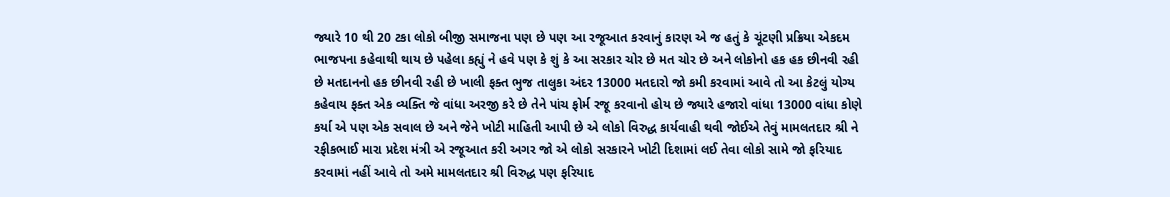જ્યારે 10 થી 20 ટકા લોકો બીજી સમાજના પણ છે પણ આ રજૂઆત કરવાનું કારણ એ જ હતું કે ચૂંટણી પ્રક્રિયા એકદમ ભાજપના કહેવાથી થાય છે પહેલા કહ્યું ને હવે પણ કે શું કે આ સરકાર ચોર છે મત ચોર છે અને લોકોનો હક હક છીનવી રહી છે મતદાનનો હક છીનવી રહી છે ખાલી ફક્ત ભુજ તાલુકા અંદર 13000 મતદારો જો કમી કરવામાં આવે તો આ કેટલું યોગ્ય કહેવાય ફક્ત એક વ્યક્તિ જે વાંધા અરજી કરે છે તેને પાંચ ફોર્મ રજૂ કરવાનો હોય છે જ્યારે હજારો વાંધા 13000 વાંધા કોણે કર્યા એ પણ એક સવાલ છે અને જેને ખોટી માહિતી આપી છે એ લોકો વિરુદ્ધ કાર્યવાહી થવી જોઈએ તેવું મામલતદાર શ્રી ને રફીકભાઈ મારા પ્રદેશ મંત્રી એ રજૂઆત કરી અગર જો એ લોકો સરકારને ખોટી દિશામાં લઈ તેવા લોકો સામે જો ફરિયાદ કરવામાં નહીં આવે તો અમે મામલતદાર શ્રી વિરુદ્ધ પણ ફરિયાદ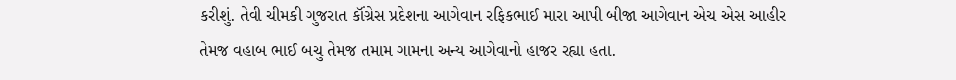કરીશું. તેવી ચીમકી ગુજરાત કૉંગ્રેસ પ્રદેશના આગેવાન રફિકભાઈ મારા આપી બીજા આગેવાન એચ એસ આહીર તેમજ વહાબ ભાઈ બચુ તેમજ તમામ ગામના અન્ય આગેવાનો હાજર રહ્યા હતા.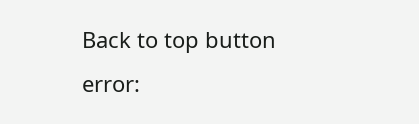Back to top button
error: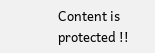Content is protected !!